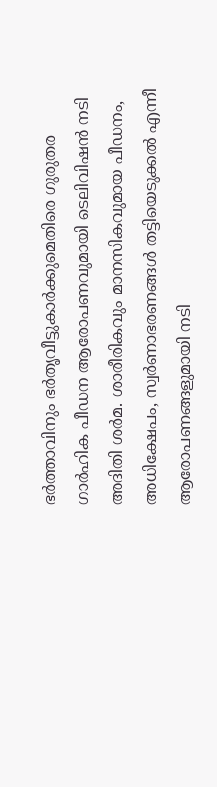ഭർത്താവിനും ഭർതൃവീട്ടുകാർക്കുമെതിരെ ഗുരുതര ഗാർഹിക പീഡന ആരോപണവുമായി ടെലിവിഷൻ നടി അദിതി ശർമ. ശാരീരികവും മാനസികവുമായ പീഡനം, അധിക്ഷേപം, സ്വർണാഭരണങ്ങൾ തട്ടിയെടുക്കൽ എന്നീ ആരോപണങ്ങളുമായി നടി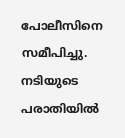പോലീസിനെ സമീപിച്ചു. നടിയുടെ പരാതിയിൽ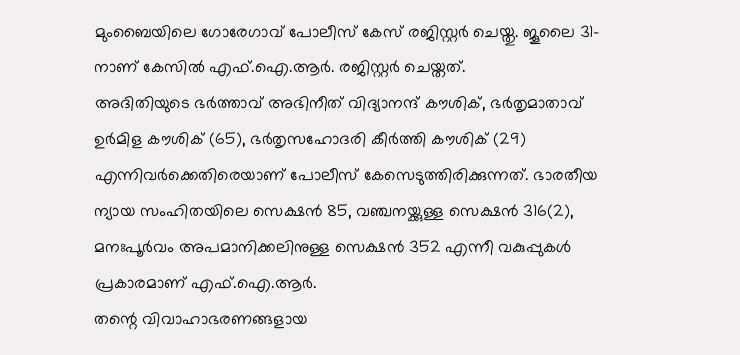മുംബൈയിലെ ഗോരേഗാവ് പോലീസ് കേസ് രജിസ്റ്റർ ചെയ്തു. ജൂലൈ 31-നാണ് കേസിൽ എഫ്.ഐ.ആർ. രജിസ്റ്റർ ചെയ്തത്.
അദിതിയുടെ ഭർത്താവ് അഭിനീത് വിദ്യാനന്ദ് കൗശിക്, ഭർതൃമാതാവ് ഉർമിള കൗശിക് (65), ഭർതൃസഹോദരി കീർത്തി കൗശിക് (29) എന്നിവർക്കെതിരെയാണ് പോലീസ് കേസെടുത്തിരിക്കുന്നത്. ഭാരതീയ ന്യായ സംഹിതയിലെ സെക്ഷൻ 85, വഞ്ചനയ്ക്കുള്ള സെക്ഷൻ 316(2), മനഃപൂർവം അപമാനിക്കലിനുള്ള സെക്ഷൻ 352 എന്നീ വകുപ്പുകൾ പ്രകാരമാണ് എഫ്.ഐ.ആർ.
തന്റെ വിവാഹാഭരണങ്ങളായ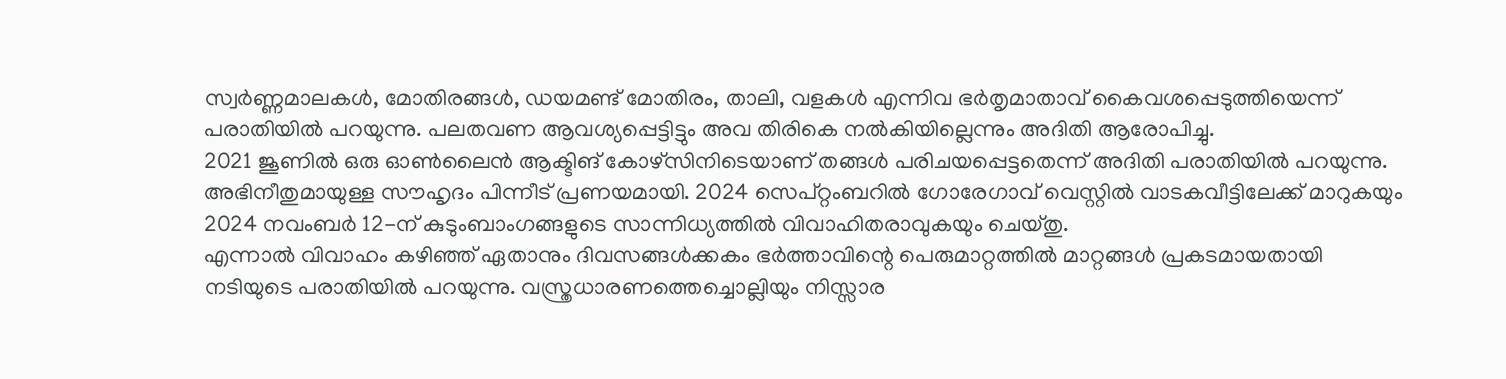സ്വർണ്ണമാലകൾ, മോതിരങ്ങൾ, ഡയമണ്ട് മോതിരം, താലി, വളകൾ എന്നിവ ഭർതൃമാതാവ് കൈവശപ്പെടുത്തിയെന്ന് പരാതിയിൽ പറയുന്നു. പലതവണ ആവശ്യപ്പെട്ടിട്ടും അവ തിരികെ നൽകിയില്ലെന്നും അദിതി ആരോപിച്ചു.
2021 ജൂണിൽ ഒരു ഓൺലൈൻ ആക്ടിങ് കോഴ്സിനിടെയാണ് തങ്ങൾ പരിചയപ്പെട്ടതെന്ന് അദിതി പരാതിയിൽ പറയുന്നു. അഭിനീതുമായുള്ള സൗഹൃദം പിന്നീട് പ്രണയമായി. 2024 സെപ്റ്റംബറിൽ ഗോരേഗാവ് വെസ്റ്റിൽ വാടകവീട്ടിലേക്ക് മാറുകയും 2024 നവംബർ 12-ന് കുടുംബാംഗങ്ങളുടെ സാന്നിധ്യത്തിൽ വിവാഹിതരാവുകയും ചെയ്തു.
എന്നാൽ വിവാഹം കഴിഞ്ഞ് ഏതാനും ദിവസങ്ങൾക്കകം ഭർത്താവിന്റെ പെരുമാറ്റത്തിൽ മാറ്റങ്ങൾ പ്രകടമായതായി നടിയുടെ പരാതിയിൽ പറയുന്നു. വസ്ത്രധാരണത്തെച്ചൊല്ലിയും നിസ്സാര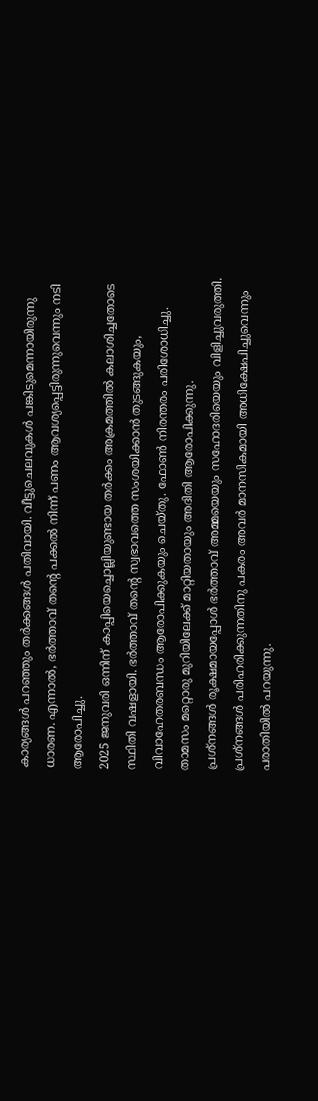കാര്യങ്ങൾ പറഞ്ഞും തർക്കങ്ങൾ പതിവായി. വീട്ടുചെലവുകൾ പങ്കിടുമെന്നായിരുന്നു ധാരണ. എന്നാൽ, ഭർത്താവ് തന്റെ പക്കൽ നിന്ന് പണം ആവശ്യപ്പെട്ടിരുന്നുവെന്നും നടി ആരോപിച്ചു.
2025 ജനുവരി ഒന്നിന് കാപ്പിയെച്ചൊല്ലിയുണ്ടായ തർക്കം അക്രമത്തിൽ കലാശിച്ചതോടെ സ്ഥിതി വഷളായി. ഭർത്താവ് തന്റെ സ്വഭാവത്തെ സംശയിക്കാൻ തുടങ്ങുകയും, വിവാഹേതരബന്ധം ആരോപിക്കുകയും ചെയ്തു. ഫോൺ നിരന്തരം പരിശോധിച്ചു. താമസം മറ്റൊരു മുറിയിലേക്ക് മാറ്റിയതായും അദിതി ആരോപിക്കുന്നു.
പ്രശ്നങ്ങൾ രൂക്ഷമായപ്പോൾ ഭർത്താവ് അമ്മയെയും സഹോദരിയെയും വിളിച്ചുവരുത്തി. പ്രശ്നങ്ങൾ പരിഹരിക്കുന്നതിനു പകരം അവർ മാനസികമായി അധിക്ഷേപിച്ചുവെന്നും പരാതിയിൽ പറയുന്നു.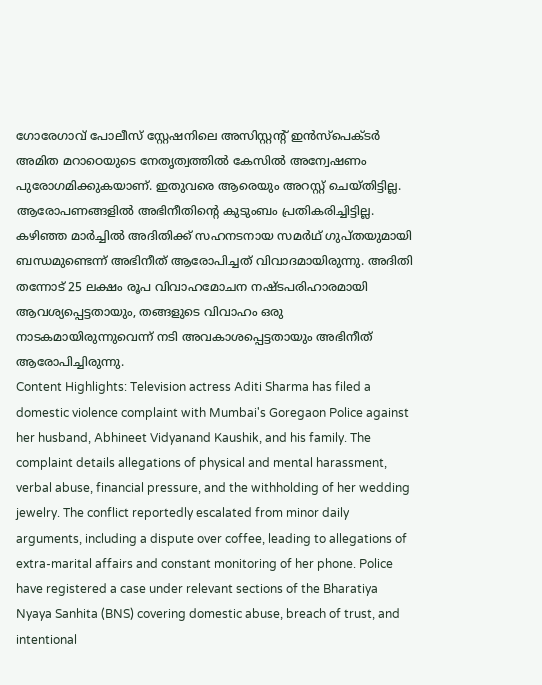ഗോരേഗാവ് പോലീസ് സ്റ്റേഷനിലെ അസിസ്റ്റന്റ് ഇൻസ്പെക്ടർ അമിത മറാഠെയുടെ നേതൃത്വത്തിൽ കേസിൽ അന്വേഷണം പുരോഗമിക്കുകയാണ്. ഇതുവരെ ആരെയും അറസ്റ്റ് ചെയ്തിട്ടില്ല. ആരോപണങ്ങളിൽ അഭിനീതിന്റെ കുടുംബം പ്രതികരിച്ചിട്ടില്ല.
കഴിഞ്ഞ മാർച്ചിൽ അദിതിക്ക് സഹനടനായ സമർഥ് ഗുപ്തയുമായി ബന്ധമുണ്ടെന്ന് അഭിനീത് ആരോപിച്ചത് വിവാദമായിരുന്നു. അദിതി തന്നോട് 25 ലക്ഷം രൂപ വിവാഹമോചന നഷ്ടപരിഹാരമായി ആവശ്യപ്പെട്ടതായും, തങ്ങളുടെ വിവാഹം ഒരു നാടകമായിരുന്നുവെന്ന് നടി അവകാശപ്പെട്ടതായും അഭിനീത് ആരോപിച്ചിരുന്നു.
Content Highlights: Television actress Aditi Sharma has filed a domestic violence complaint with Mumbai's Goregaon Police against her husband, Abhineet Vidyanand Kaushik, and his family. The complaint details allegations of physical and mental harassment, verbal abuse, financial pressure, and the withholding of her wedding jewelry. The conflict reportedly escalated from minor daily arguments, including a dispute over coffee, leading to allegations of extra-marital affairs and constant monitoring of her phone. Police have registered a case under relevant sections of the Bharatiya Nyaya Sanhita (BNS) covering domestic abuse, breach of trust, and intentional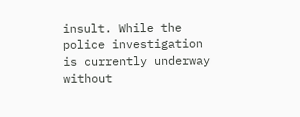insult. While the police investigation is currently underway without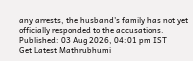any arrests, the husband's family has not yet officially responded to the accusations.
Published: 03 Aug 2026, 04:01 pm IST
Get Latest Mathrubhumi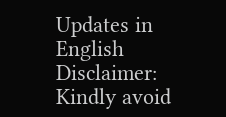Updates in English
Disclaimer: Kindly avoid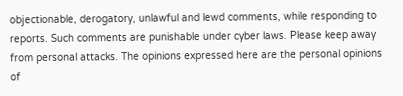objectionable, derogatory, unlawful and lewd comments, while responding to reports. Such comments are punishable under cyber laws. Please keep away from personal attacks. The opinions expressed here are the personal opinions of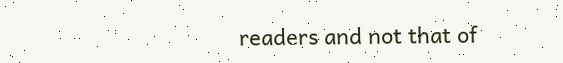readers and not that of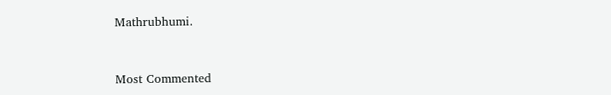Mathrubhumi.



Most Commented